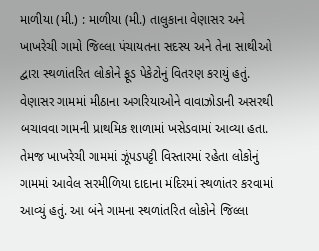માળીયા (મી.) : માળીયા (મી.) તાલુકાના વેણાસર અને ખાખરેચી ગામો જિલ્લા પંચાયતના સદસ્ય અને તેના સાથીઓ દ્વારા સ્થળાંતરિત લોકોને ફૂડ પેકેટોનું વિતરણ કરાયું હતું. વેણાસર ગામમાં મીઠાના અગરિયાઓને વાવાઝોડાની અસરથી બચાવવા ગામની પ્રાથમિક શાળામાં ખસેડવામાં આવ્યા હતા. તેમજ ખાખરેચી ગામમાં ઝૂંપડપટ્ટી વિસ્તારમાં રહેતા લોકોનું ગામમાં આવેલ સરમીળિયા દાદાના મંદિરમાં સ્થળાંતર કરવામાં આવ્યું હતું. આ બંને ગામના સ્થળાંતરિત લોકોને જિલ્લા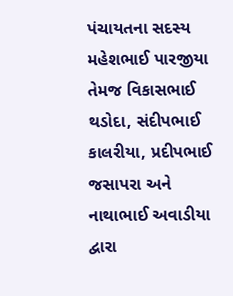પંચાયતના સદસ્ય મહેશભાઈ પારજીયા તેમજ વિકાસભાઈ થડોદા, સંદીપભાઈ કાલરીયા, પ્રદીપભાઈ જસાપરા અને નાથાભાઈ અવાડીયા દ્વારા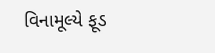વિનામૂલ્યે ફૂડ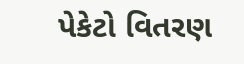પેકેટો વિતરણ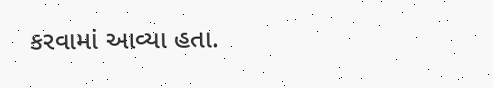કરવામાં આવ્યા હતા.